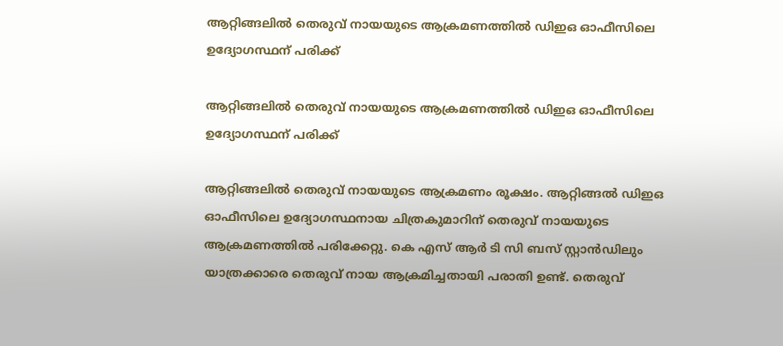ആറ്റിങ്ങലിൽ തെരുവ് നായയുടെ ആക്രമണത്തിൽ ഡിഇഒ ഓഫീസിലെ ഉദ്യോഗസ്ഥന് പരിക്ക്

ആറ്റിങ്ങലിൽ തെരുവ് നായയുടെ ആക്രമണത്തിൽ ഡിഇഒ ഓഫീസിലെ ഉദ്യോഗസ്ഥന് പരിക്ക്

ആറ്റിങ്ങലിൽ തെരുവ് നായയുടെ ആക്രമണം രൂക്ഷം. ആറ്റിങ്ങൽ ഡിഇഒ ഓഫീസിലെ ഉദ്യോഗസ്ഥനായ ചിത്രകുമാറിന് തെരുവ് നായയുടെ ആക്രമണത്തിൽ പരിക്കേറ്റു. കെ എസ് ആർ ടി സി ബസ് സ്റ്റാൻഡിലും യാത്രക്കാരെ തെരുവ് നായ ആക്രമിച്ചതായി പരാതി ഉണ്ട്. തെരുവ്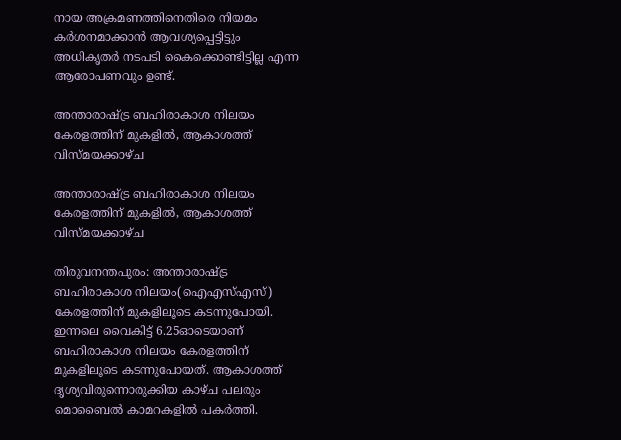നായ അക്രമണത്തിനെതിരെ നിയമം കർശനമാക്കാൻ ആവശ്യപ്പെട്ടിട്ടും അധികൃതർ നടപടി കൈക്കൊണ്ടിട്ടില്ല എന്ന ആരോപണവും ഉണ്ട്.

അന്താരാഷ്ട്ര ബഹിരാകാശ നിലയം കേരളത്തിന് മുകളില്‍, ആകാശത്ത് വിസ്മയക്കാഴ്ച

അന്താരാഷ്ട്ര ബഹിരാകാശ നിലയം കേരളത്തിന് മുകളില്‍, ആകാശത്ത് വിസ്മയക്കാഴ്ച

തിരുവനന്തപുരം: അന്താരാഷ്ട്ര ബഹിരാകാശ നിലയം(ഐഎസ്എസ്) കേരളത്തിന് മുകളിലൂടെ കടന്നുപോയി. ഇന്നലെ വൈകിട്ട് 6.25ഓടെയാണ് ബഹിരാകാശ നിലയം കേരളത്തിന് മുകളിലൂടെ കടന്നുപോയത്. ആകാശത്ത് ദൃശ്യവിരുന്നൊരുക്കിയ കാഴ്ച പലരും മൊബൈല്‍ കാമറകളില്‍ പകര്‍ത്തി.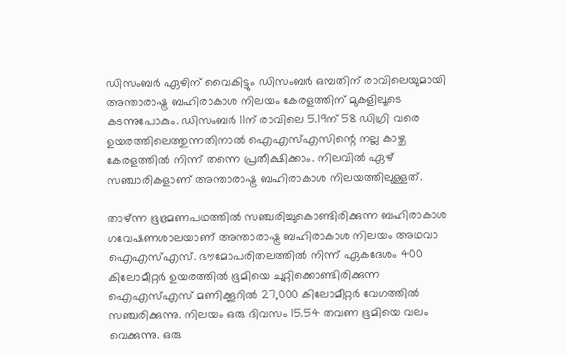ഡിസംബര്‍ ഏഴിന് വൈകിട്ടും ഡിസംബര്‍ ഒമ്പതിന് രാവിലെയുമായി അന്താരാഷ്ട്ര ബഹിരാകാശ നിലയം കേരളത്തിന് മുകളിലൂടെ കടന്നുപോകും. ഡിസംബര്‍ 11ന് രാവിലെ 5.19ന് 58 ഡിഗ്രി വരെ ഉയരത്തിലെത്തുന്നതിനാല്‍ ഐഎസ്എസിന്റെ നല്ല കാഴ്ച കേരളത്തില്‍ നിന്ന് തന്നെ പ്രതീക്ഷിക്കാം. നിലവില്‍ ഏഴ് സഞ്ചാരികളാണ് അന്താരാഷ്ട്ര ബഹിരാകാശ നിലയത്തിലുള്ളത്.

താഴ്ന്ന ഭൂഭ്രമണപഥത്തില്‍ സഞ്ചരിച്ചുകൊണ്ടിരിക്കുന്ന ബഹിരാകാശ ഗവേഷണശാലയാണ് അന്താരാഷ്ട്ര ബഹിരാകാശ നിലയം അഥവാ ഐഎസ്എസ്. ഭൗമോപരിതലത്തില്‍ നിന്ന് ഏകദേശം 400 കിലോമീറ്റര്‍ ഉയരത്തില്‍ ഭൂമിയെ ചുറ്റിക്കൊണ്ടിരിക്കുന്ന ഐഎസ്എസ് മണിക്കൂറില്‍ 27,000 കിലോമീറ്റര്‍ വേഗത്തില്‍ സഞ്ചരിക്കുന്നു. നിലയം ഒരു ദിവസം 15.54 തവണ ഭൂമിയെ വലം വെക്കുന്നു. ഒരു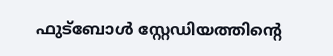ഫുട്ബോള്‍ സ്റ്റേഡിയത്തിന്റെ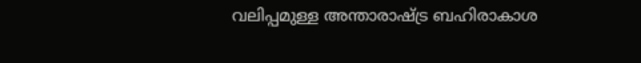വലിപ്പമുള്ള അന്താരാഷ്ട്ര ബഹിരാകാശ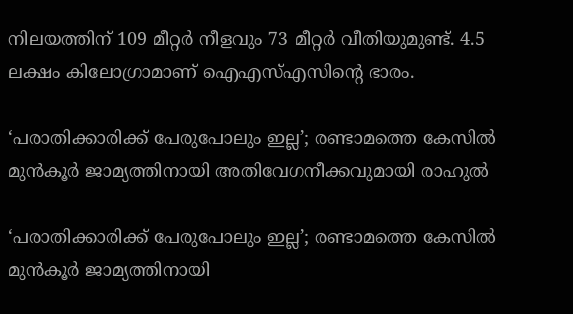നിലയത്തിന് 109 മീറ്റര്‍ നീളവും 73 മീറ്റര്‍ വീതിയുമുണ്ട്. 4.5 ലക്ഷം കിലോഗ്രാമാണ് ഐഎസ്എസിന്റെ ഭാരം.

‘പരാതിക്കാരിക്ക് പേരുപോലും ഇല്ല’; രണ്ടാമത്തെ കേസില്‍ മുന്‍കൂര്‍ ജാമ്യത്തിനായി അതിവേഗനീക്കവുമായി രാഹുല്‍

‘പരാതിക്കാരിക്ക് പേരുപോലും ഇല്ല’; രണ്ടാമത്തെ കേസില്‍ മുന്‍കൂര്‍ ജാമ്യത്തിനായി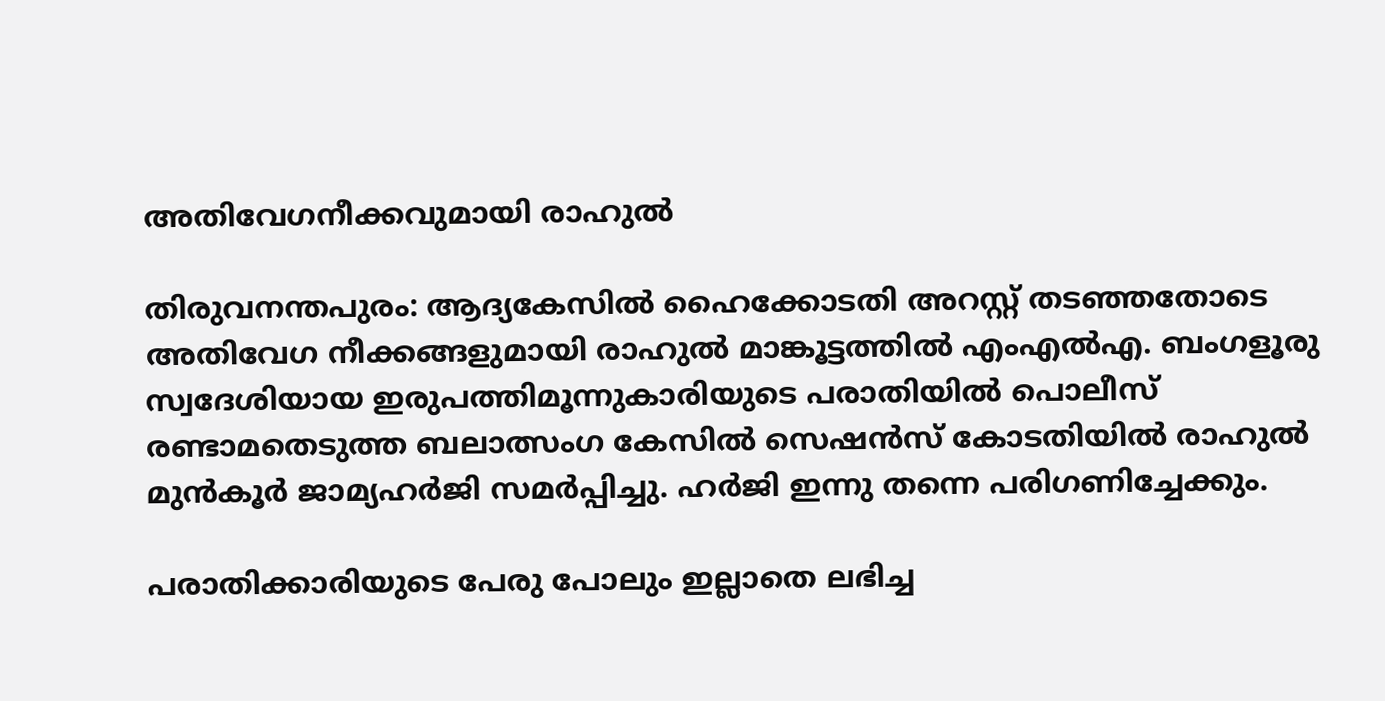അതിവേഗനീക്കവുമായി രാഹുല്‍

തിരുവനന്തപുരം: ആദ്യകേസില്‍ ഹൈക്കോടതി അറസ്റ്റ് തടഞ്ഞതോടെ അതിവേഗ നീക്കങ്ങളുമായി രാഹുൽ മാങ്കൂട്ടത്തിൽ എംഎല്‍എ. ബംഗളൂരു സ്വദേശിയായ ഇരുപത്തിമൂന്നുകാരിയുടെ പരാതിയില്‍ പൊലീസ് രണ്ടാമതെടുത്ത ബലാത്സംഗ കേസില്‍ സെഷന്‍സ് കോടതിയില്‍ രാഹുല്‍ മുന്‍കൂര്‍ ജാമ്യഹര്‍ജി സമര്‍പ്പിച്ചു. ഹര്‍ജി ഇന്നു തന്നെ പരിഗണിച്ചേക്കും.

പരാതിക്കാരിയുടെ പേരു പോലും ഇല്ലാതെ ലഭിച്ച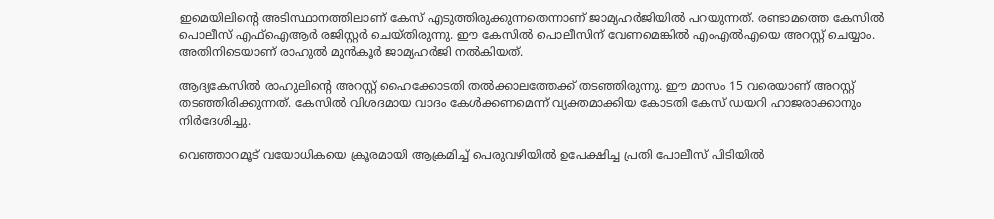ഇമെയിലിന്റെ അടിസ്ഥാനത്തിലാണ് കേസ് എടുത്തിരുക്കുന്നതെന്നാണ് ജാമ്യഹര്‍ജിയില്‍ പറയുന്നത്. രണ്ടാമത്തെ കേസില്‍ പൊലീസ് എഫ്‌ഐആര്‍ രജിസ്റ്റര്‍ ചെയ്തിരുന്നു. ഈ കേസില്‍ പൊലീസിന് വേണമെങ്കില്‍ എംഎല്‍എയെ അറസ്റ്റ് ചെയ്യാം. അതിനിടെയാണ് രാഹുല്‍ മുന്‍കൂര്‍ ജാമ്യഹര്‍ജി നല്‍കിയത്.

ആദ്യകേസില്‍ രാഹുലിന്റെ അറസ്റ്റ് ഹൈക്കോടതി തല്‍ക്കാലത്തേക്ക് തടഞ്ഞിരുന്നു. ഈ മാസം 15 വരെയാണ് അറസ്റ്റ് തടഞ്ഞിരിക്കുന്നത്. കേസില്‍ വിശദമായ വാദം കേള്‍ക്കണമെന്ന് വ്യക്തമാക്കിയ കോടതി കേസ് ഡയറി ഹാജരാക്കാനും നിര്‍ദേശിച്ചു.

വെഞ്ഞാറമൂട് വയോധികയെ ക്രൂരമായി ആക്രമിച്ച്‌ പെരുവഴിയില്‍ ഉപേക്ഷിച്ച പ്രതി പോലീസ് പിടിയിൽ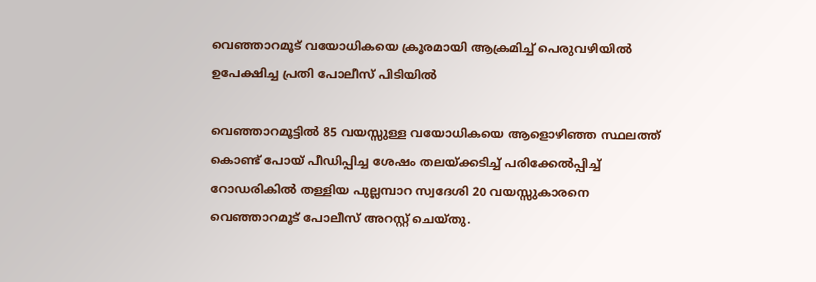വെഞ്ഞാറമൂട് വയോധികയെ ക്രൂരമായി ആക്രമിച്ച്‌ പെരുവഴിയില്‍ ഉപേക്ഷിച്ച പ്രതി പോലീസ് പിടിയിൽ

വെഞ്ഞാറമൂട്ടില്‍ 85 വയസ്സുള്ള വയോധികയെ ആളൊഴിഞ്ഞ സ്ഥലത്ത് കൊണ്ട് പോയ്‌ പീഡിപ്പിച്ച ശേഷം തലയ്ക്കടിച്ച്‌ പരിക്കേല്‍പ്പിച്ച്‌ റോഡരികില്‍ തള്ളിയ പുല്ലമ്പാറ സ്വദേശി 20 വയസ്സുകാരനെ വെഞ്ഞാറമൂട് പോലീസ് അറസ്റ്റ് ചെയ്തു.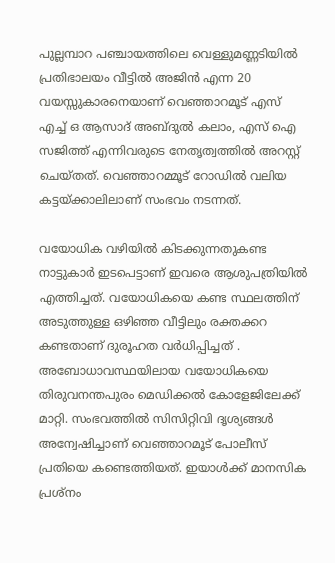പുല്ലമ്പാറ പഞ്ചായത്തിലെ വെള്ളുമണ്ണടിയിൽ പ്രതിഭാലയം വീട്ടിൽ അജിൻ എന്ന 20 വയസ്സുകാരനെയാണ് വെഞ്ഞാറമൂട് എസ് എച്ച് ഒ ആസാദ് അബ്ദുൽ കലാം, എസ് ഐ സജിത്ത് എന്നിവരുടെ നേതൃത്വത്തിൽ അറസ്റ്റ് ചെയ്തത്. വെഞ്ഞാറമ്മൂട് റോഡില്‍ വലിയ കട്ടയ്ക്കാലിലാണ് സംഭവം നടന്നത്.

വയോധിക വഴിയില്‍ കിടക്കുന്നതുകണ്ട നാട്ടുകാര്‍ ഇടപെട്ടാണ് ഇവരെ ആശുപത്രിയില്‍ എത്തിച്ചത്. വയോധികയെ കണ്ട സ്ഥലത്തിന് അടുത്തുള്ള ഒഴിഞ്ഞ വീട്ടിലും രക്തക്കറ കണ്ടതാണ് ദുരൂഹത വര്‍ധിപ്പിച്ചത് . അബോധാവസ്ഥയിലായ വയോധികയെ തിരുവനന്തപുരം മെഡിക്കല്‍ കോളേജിലേക്ക് മാറ്റി. സംഭവത്തില്‍ സിസിറ്റിവി ദൃശ്യങ്ങൾ അന്വേഷിച്ചാണ് വെഞ്ഞാറമൂട് പോലീസ് പ്രതിയെ കണ്ടെത്തിയത്. ഇയാൾക്ക് മാനസിക പ്രശ്നം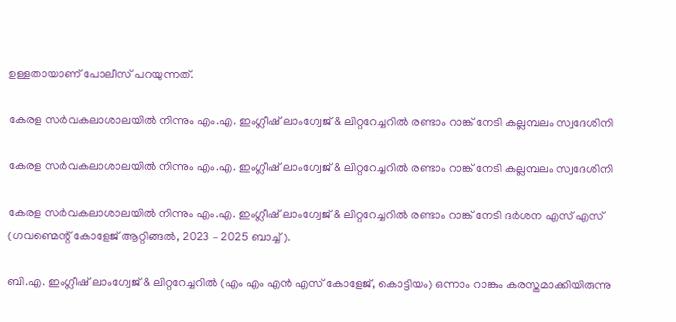ഉള്ളതായാണ് പോലീസ് പറയുന്നത്.

കേരള സർവകലാശാലയിൽ നിന്നും എം.എ. ഇംഗ്ലീഷ് ലാംഗ്വേജ് & ലിറ്ററേച്ചറിൽ രണ്ടാം റാങ്ക് നേടി കല്ലമ്പലം സ്വദേശിനി

കേരള സർവകലാശാലയിൽ നിന്നും എം.എ. ഇംഗ്ലീഷ് ലാംഗ്വേജ് & ലിറ്ററേച്ചറിൽ രണ്ടാം റാങ്ക് നേടി കല്ലമ്പലം സ്വദേശിനി

കേരള സർവകലാശാലയിൽ നിന്നും എം.എ. ഇംഗ്ലീഷ് ലാംഗ്വേജ് & ലിറ്ററേച്ചറിൽ രണ്ടാം റാങ്ക് നേടി ദർശന എസ് എസ് (ഗവണ്മെന്റ് കോളേജ് ആറ്റിങ്ങൽ, 2023 – 2025 ബാച്ച്).

ബി.എ. ഇംഗ്ലീഷ് ലാംഗ്വേജ് & ലിറ്ററേച്ചറിൽ (എം എം എൻ എസ് കോളേജ്, കൊട്ടിയം) ഒന്നാം റാങ്കും കരസ്തമാക്കിയിരുന്നു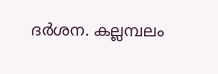ദർശന. കല്ലമ്പലം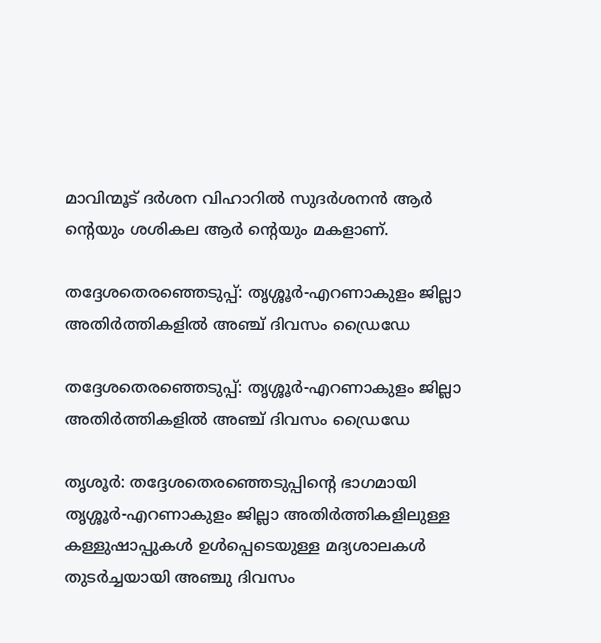മാവിന്മൂട് ദർശന വിഹാറിൽ സുദർശനൻ ആർ ന്റെയും ശശികല ആർ ന്റെയും മകളാണ്.

തദ്ദേശതെരഞ്ഞെടുപ്പ്: തൃശ്ശൂര്‍-എറണാകുളം ജില്ലാ അതിര്‍ത്തികളില്‍ അഞ്ച് ദിവസം ഡ്രൈഡേ

തദ്ദേശതെരഞ്ഞെടുപ്പ്: തൃശ്ശൂര്‍-എറണാകുളം ജില്ലാ അതിര്‍ത്തികളില്‍ അഞ്ച് ദിവസം ഡ്രൈഡേ

തൃശൂര്‍: തദ്ദേശതെരഞ്ഞെടുപ്പിന്റെ ഭാഗമായി തൃശ്ശൂര്‍-എറണാകുളം ജില്ലാ അതിര്‍ത്തികളിലുള്ള കള്ളുഷാപ്പുകള്‍ ഉള്‍പ്പെടെയുള്ള മദ്യശാലകള്‍ തുടര്‍ച്ചയായി അഞ്ചു ദിവസം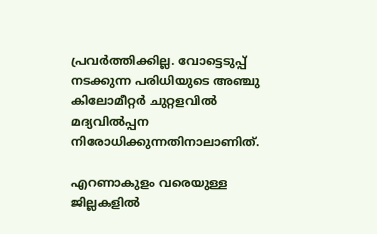പ്രവര്‍ത്തിക്കില്ല. വോട്ടെടുപ്പ് നടക്കുന്ന പരിധിയുടെ അഞ്ചു കിലോമീറ്റര്‍ ചുറ്റളവില്‍ മദ്യവില്‍പ്പന നിരോധിക്കുന്നതിനാലാണിത്.

എറണാകുളം വരെയുള്ള ജില്ലകളില്‍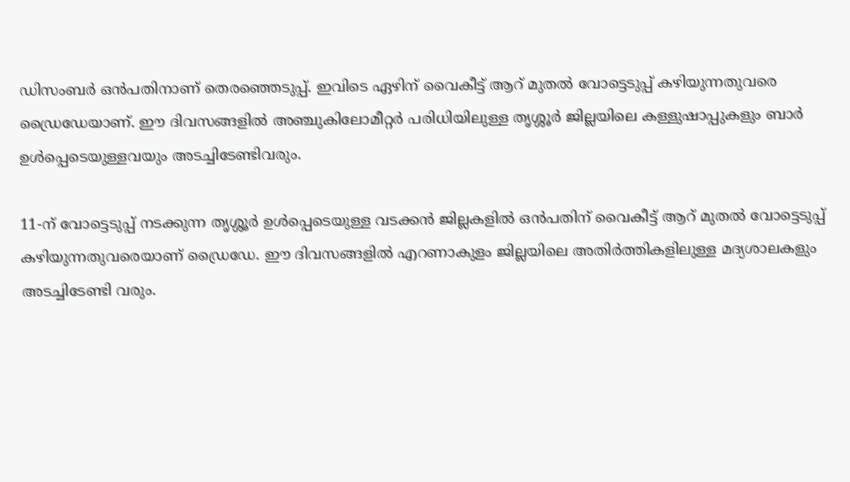ഡിസംബര്‍ ഒന്‍പതിനാണ് തെരഞ്ഞെടുപ്പ്. ഇവിടെ ഏഴിന് വൈകീട്ട് ആറ് മുതല്‍ വോട്ടെടുപ്പ് കഴിയുന്നതുവരെ ഡ്രൈഡേയാണ്. ഈ ദിവസങ്ങളില്‍ അഞ്ചുകിലോമീറ്റര്‍ പരിധിയിലുള്ള തൃശ്ശൂര്‍ ജില്ലയിലെ കള്ളുഷാപ്പുകളും ബാര്‍ ഉള്‍പ്പെടെയുള്ളവയും അടച്ചിടേണ്ടിവരും.

11-ന് വോട്ടെടുപ്പ് നടക്കുന്ന തൃശ്ശൂര്‍ ഉള്‍പ്പെടെയുള്ള വടക്കന്‍ ജില്ലകളില്‍ ഒന്‍പതിന് വൈകീട്ട് ആറ് മുതല്‍ വോട്ടെടുപ്പ് കഴിയുന്നതുവരെയാണ് ഡ്രൈഡേ. ഈ ദിവസങ്ങളില്‍ എറണാകുളം ജില്ലയിലെ അതിര്‍ത്തികളിലുള്ള മദ്യശാലകളും അടച്ചിടേണ്ടി വരും.